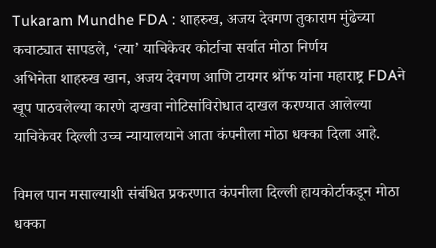Tukaram Mundhe FDA : शाहरुख, अजय देवगण तुकाराम मुंढेच्या कचाट्यात सापडले, ‘त्या’ याचिकेवर कोर्टाचा सर्वात मोठा निर्णय
अभिनेता शाहरुख खान, अजय देवगण आणि टायगर श्रॉफ यांना महाराष्ट्र FDAने खूप पाठवलेल्या कारणे दाखवा नोटिसांविरोधात दाखल करण्यात आलेल्या याचिकेवर दिल्ली उच्च न्यायालयाने आता कंपनीला मोठा धक्का दिला आहे.

विमल पान मसाल्याशी संबंधित प्रकरणात कंपनीला दिल्ली हायकोर्टाकडून मोठा धक्का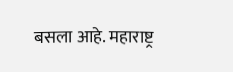बसला आहे. महाराष्ट्र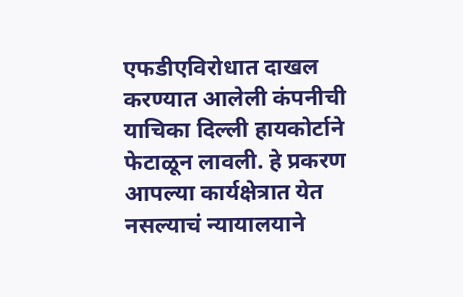एफडीएविरोधात दाखल करण्यात आलेली कंपनीची याचिका दिल्ली हायकोर्टाने फेटाळून लावली. हे प्रकरण आपल्या कार्यक्षेत्रात येत नसल्याचं न्यायालयाने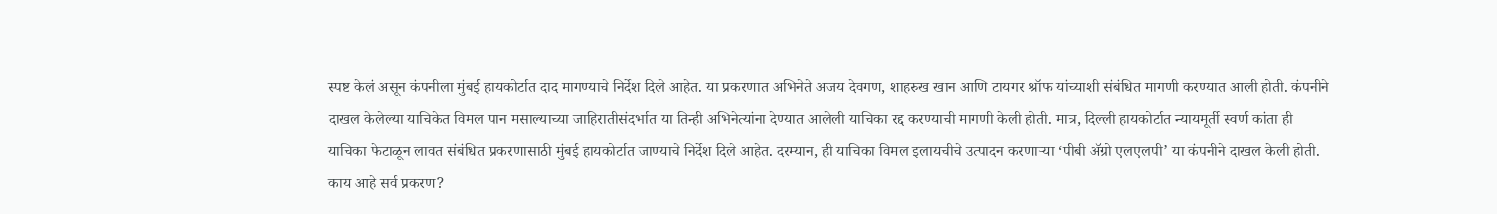स्पष्ट केलं असून कंपनीला मुंबई हायकोर्टात दाद मागण्याचे निर्देश दिले आहेत. या प्रकरणात अभिनेते अजय देवगण, शाहरुख खान आणि टायगर श्रॉफ यांच्याशी संबंधित मागणी करण्यात आली होती. कंपनीने दाखल केलेल्या याचिकेत विमल पान मसाल्याच्या जाहिरातीसंदर्भात या तिन्ही अभिनेत्यांना देण्यात आलेली याचिका रद्द करण्याची मागणी केली होती. मात्र, दिल्ली हायकोर्टात न्यायमूर्ती स्वर्ण कांता ही याचिका फेटाळून लावत संबंधित प्रकरणासाठी मुंबई हायकोर्टात जाण्याचे निर्देश दिले आहेत. दरम्यान, ही याचिका विमल इलायचीचे उत्पादन करणाऱ्या ‘पीबी ॲग्रो एलएलपी’ या कंपनीने दाखल केली होती.
काय आहे सर्व प्रकरण?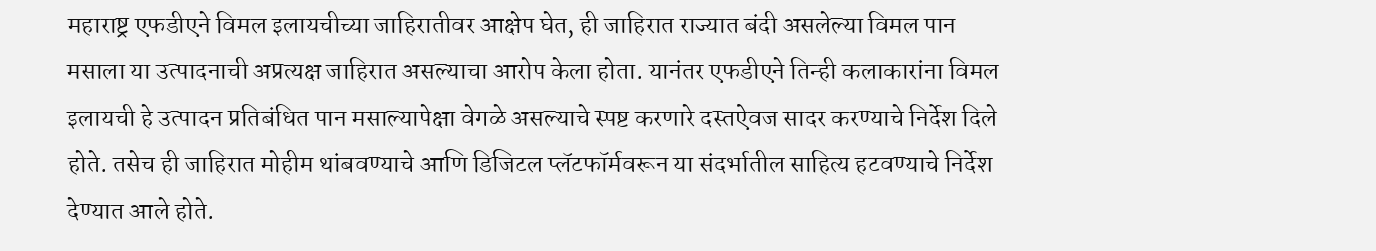महाराष्ट्र एफडीएने विमल इलायचीच्या जाहिरातीवर आक्षेप घेत, ही जाहिरात राज्यात बंदी असलेल्या विमल पान मसाला या उत्पादनाची अप्रत्यक्ष जाहिरात असल्याचा आरोप केला होता. यानंतर एफडीएने तिन्ही कलाकारांना विमल इलायची हे उत्पादन प्रतिबंधित पान मसाल्यापेक्षा वेगळे असल्याचे स्पष्ट करणारे दस्तऐवज सादर करण्याचे निर्देश दिले होते. तसेच ही जाहिरात मोहीम थांबवण्याचे आणि डिजिटल प्लॅटफॉर्मवरून या संदर्भातील साहित्य हटवण्याचे निर्देश देण्यात आले होते.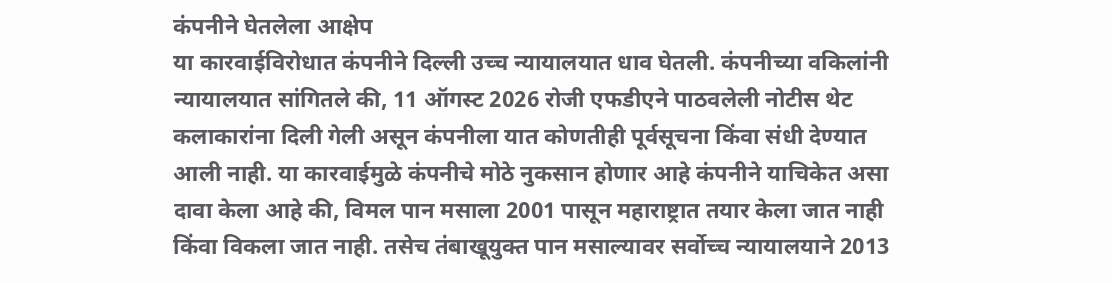कंपनीने घेतलेला आक्षेप
या कारवाईविरोधात कंपनीने दिल्ली उच्च न्यायालयात धाव घेतली. कंपनीच्या वकिलांनी न्यायालयात सांगितले की, 11 ऑगस्ट 2026 रोजी एफडीएने पाठवलेली नोटीस थेट कलाकारांना दिली गेली असून कंपनीला यात कोणतीही पूर्वसूचना किंवा संधी देण्यात आली नाही. या कारवाईमुळे कंपनीचे मोठे नुकसान होणार आहे कंपनीने याचिकेत असा दावा केला आहे की, विमल पान मसाला 2001 पासून महाराष्ट्रात तयार केला जात नाही किंवा विकला जात नाही. तसेच तंबाखूयुक्त पान मसाल्यावर सर्वोच्च न्यायालयाने 2013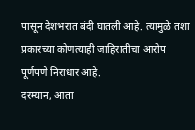पासून देशभरात बंदी घातली आहे. त्यामुळे तशा प्रकारच्या कोणत्याही जाहिरातीचा आरोप पूर्णपणे निराधार आहे.
दरम्यान, आता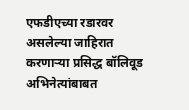एफडीएच्या रडारवर असलेल्या जाहिरात करणाऱ्या प्रसिद्ध बॉलिवूड अभिनेत्यांबाबत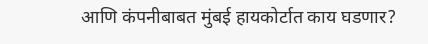आणि कंपनीबाबत मुंबई हायकोर्टात काय घडणार?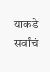याकडे सर्वांचं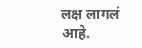लक्ष लागलं आहे.